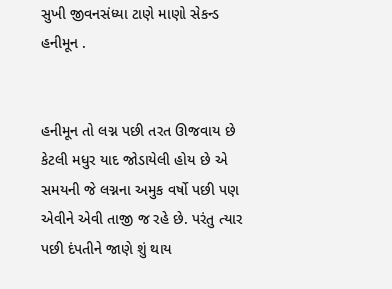સુખી જીવનસંધ્યા ટાણે માણો સેકન્ડ હનીમૂન .


હનીમૂન તો લગ્ન પછી તરત ઊજવાય છે કેટલી મધુર યાદ જોડાયેલી હોય છે એ સમયની જે લગ્નના અમુક વર્ષો પછી પણ એવીને એવી તાજી જ રહે છે. પરંતુ ત્યાર પછી દંપતીને જાણે શું થાય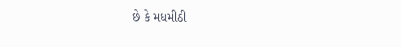છે કે મધમીઠી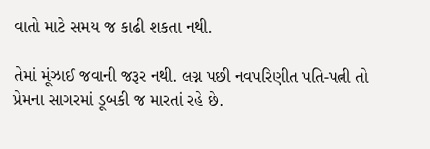વાતો માટે સમય જ કાઢી શકતા નથી.

તેમાં મૂંઝાઈ જવાની જરૂર નથી. લગ્ન પછી નવપરિણીત પતિ-પત્ની તો પ્રેમના સાગરમાં ડૂબકી જ મારતાં રહે છે.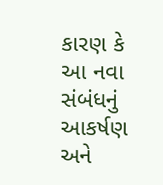કારણ કે આ નવા સંબંધનું આકર્ષણ અને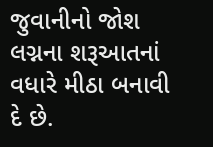જુવાનીનો જોશ લગ્નના શરૂઆતનાં વધારે મીઠા બનાવી દે છે.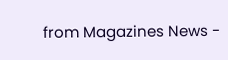from Magazines News -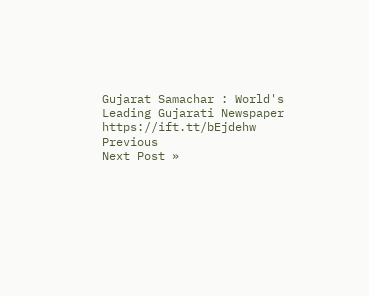Gujarat Samachar : World's Leading Gujarati Newspaper https://ift.tt/bEjdehw
Previous
Next Post »